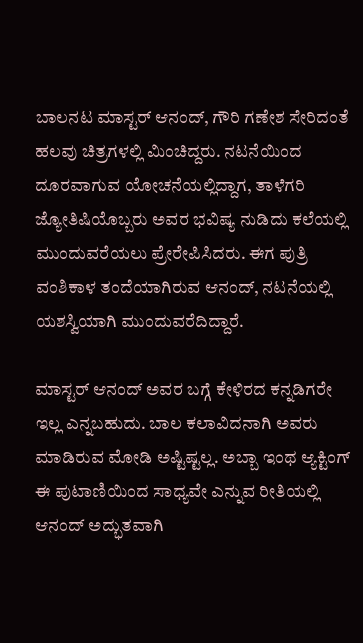ಬಾಲನಟ ಮಾಸ್ಟರ್ ಆನಂದ್, ಗೌರಿ ಗಣೇಶ ಸೇರಿದಂತೆ ಹಲವು ಚಿತ್ರಗಳಲ್ಲಿ ಮಿಂಚಿದ್ದರು. ನಟನೆಯಿಂದ ದೂರವಾಗುವ ಯೋಚನೆಯಲ್ಲಿದ್ದಾಗ, ತಾಳೆಗರಿ ಜ್ಯೋತಿಷಿಯೊಬ್ಬರು ಅವರ ಭವಿಷ್ಯ ನುಡಿದು ಕಲೆಯಲ್ಲಿ ಮುಂದುವರೆಯಲು ಪ್ರೇರೇಪಿಸಿದರು. ಈಗ ಪುತ್ರಿ ವಂಶಿಕಾಳ ತಂದೆಯಾಗಿರುವ ಆನಂದ್, ನಟನೆಯಲ್ಲಿ ಯಶಸ್ವಿಯಾಗಿ ಮುಂದುವರೆದಿದ್ದಾರೆ.

ಮಾಸ್ಟರ್ ಆನಂದ್ ಅವರ ಬಗ್ಗೆ ಕೇಳಿರದ ಕನ್ನಡಿಗರೇ ಇಲ್ಲ ಎನ್ನಬಹುದು. ಬಾಲ ಕಲಾವಿದನಾಗಿ ಅವರು ಮಾಡಿರುವ ಮೋಡಿ ಅಷ್ಟಿಷ್ಟಲ್ಲ. ಅಬ್ಬಾ ಇಂಥ ಆ್ಯಕ್ಟಿಂಗ್ ಈ ಪುಟಾಣಿಯಿಂದ ಸಾಧ್ಯವೇ ಎನ್ನುವ ರೀತಿಯಲ್ಲಿ ಆನಂದ್ ಅದ್ಭುತವಾಗಿ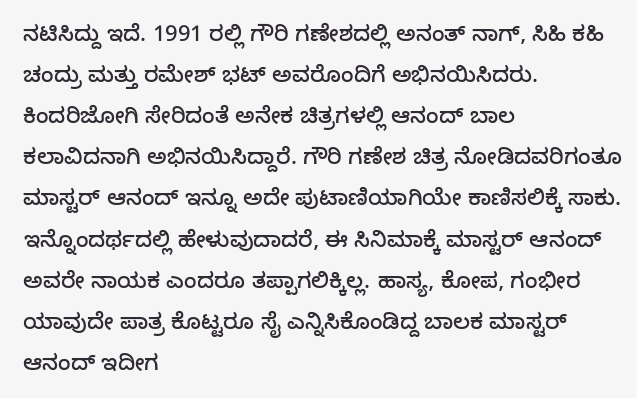ನಟಿಸಿದ್ದು ಇದೆ. 1991 ರಲ್ಲಿ ಗೌರಿ ಗಣೇಶದಲ್ಲಿ ಅನಂತ್ ನಾಗ್, ಸಿಹಿ ಕಹಿ ಚಂದ್ರು ಮತ್ತು ರಮೇಶ್ ಭಟ್ ಅವರೊಂದಿಗೆ ಅಭಿನಯಿಸಿದರು. ಕಿಂದರಿಜೋಗಿ ಸೇರಿದಂತೆ ಅನೇಕ ಚಿತ್ರಗಳಲ್ಲಿ ಆನಂದ್ ಬಾಲ ಕಲಾವಿದನಾಗಿ ಅಭಿನಯಿಸಿದ್ದಾರೆ. ಗೌರಿ ಗಣೇಶ ಚಿತ್ರ ನೋಡಿದವರಿಗಂತೂ ಮಾಸ್ಟರ್ ಆನಂದ್ ಇನ್ನೂ ಅದೇ ಪುಟಾಣಿಯಾಗಿಯೇ ಕಾಣಿಸಲಿಕ್ಕೆ ಸಾಕು. ಇನ್ನೊಂದರ್ಥದಲ್ಲಿ ಹೇಳುವುದಾದರೆ, ಈ ಸಿನಿಮಾಕ್ಕೆ ಮಾಸ್ಟರ್ ಆನಂದ್ ಅವರೇ ನಾಯಕ ಎಂದರೂ ತಪ್ಪಾಗಲಿಕ್ಕಿಲ್ಲ. ಹಾಸ್ಯ, ಕೋಪ, ಗಂಭೀರ ಯಾವುದೇ ಪಾತ್ರ ಕೊಟ್ಟರೂ ಸೈ ಎನ್ನಿಸಿಕೊಂಡಿದ್ದ ಬಾಲಕ ಮಾಸ್ಟರ್ ಆನಂದ್ ಇದೀಗ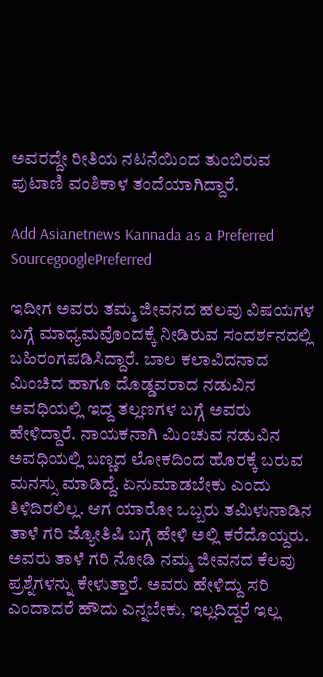ಅವರದ್ದೇ ರೀತಿಯ ನಟನೆಯಿಂದ ತುಂಬಿರುವ ಪುಟಾಣಿ ವಂಶಿಕಾಳ ತಂದೆಯಾಗಿದ್ದಾರೆ.

Add Asianetnews Kannada as a Preferred SourcegooglePreferred

ಇದೀಗ ಅವರು ತಮ್ಮ ಜೀವನದ ಹಲವು ವಿಷಯಗಳ ಬಗ್ಗೆ ಮಾಧ್ಯಮವೊಂದಕ್ಕೆ ನೀಡಿರುವ ಸಂದರ್ಶನದಲ್ಲಿ ಬಹಿರಂಗಪಡಿಸಿದ್ದಾರೆ. ಬಾಲ ಕಲಾವಿದನಾದ ಮಿಂಚಿದ ಹಾಗೂ ದೊಡ್ಡವರಾದ ನಡುವಿನ ಅವಧಿಯಲ್ಲಿ ಇದ್ದ ತಲ್ಲಣಗಳ ಬಗ್ಗೆ ಅವರು ಹೇಳಿದ್ದಾರೆ. ನಾಯಕನಾಗಿ ಮಿಂಚುವ ನಡುವಿನ ಅವಧಿಯಲ್ಲಿ ಬಣ್ಣದ ಲೋಕದಿಂದ ಹೊರಕ್ಕೆ ಬರುವ ಮನಸ್ಸು ಮಾಡಿದ್ದೆ. ಏನುಮಾಡಬೇಕು ಎಂದು ತಿಳಿದಿರಲಿಲ್ಲ. ಆಗ ಯಾರೋ ಒಬ್ಬರು ತಮಿಳುನಾಡಿನ ತಾಳೆ ಗರಿ ಜ್ಯೋತಿಷಿ ಬಗ್ಗೆ ಹೇಳಿ ಅಲ್ಲಿ ಕರೆದೊಯ್ದರು. ಅವರು ತಾಳೆ ಗರಿ ನೋಡಿ ನಮ್ಮ ಜೀವನದ ಕೆಲವು ಪ್ರಶ್ನೆಗಳನ್ನು ಕೇಳುತ್ತಾರೆ. ಅವರು ಹೇಳಿದ್ದು ಸರಿ ಎಂದಾದರೆ ಹೌದು ಎನ್ನಬೇಕು, ಇಲ್ಲದಿದ್ದರೆ ಇಲ್ಲ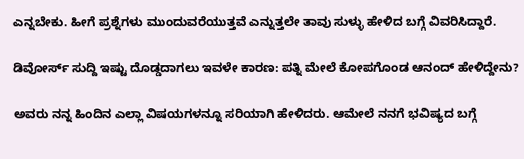ಎನ್ನಬೇಕು. ಹೀಗೆ ಪ್ರಶ್ನೆಗಳು ಮುಂದುವರೆಯುತ್ತವೆ ಎನ್ನುತ್ತಲೇ ತಾವು ಸುಳ್ಳು ಹೇಳಿದ ಬಗ್ಗೆ ವಿವರಿಸಿದ್ದಾರೆ.

ಡಿವೋರ್ಸ್ ಸುದ್ದಿ ಇಷ್ಟು ದೊಡ್ಡದಾಗಲು ಇವಳೇ ಕಾರಣ: ಪತ್ನಿ ಮೇಲೆ ಕೋಪಗೊಂಡ ಆನಂದ್ ಹೇಳಿದ್ದೇನು?

ಅವರು ನನ್ನ ಹಿಂದಿನ ಎಲ್ಲಾ ವಿಷಯಗಳನ್ನೂ ಸರಿಯಾಗಿ ಹೇಳಿದರು. ಆಮೇಲೆ ನನಗೆ ಭವಿಷ್ಯದ ಬಗ್ಗೆ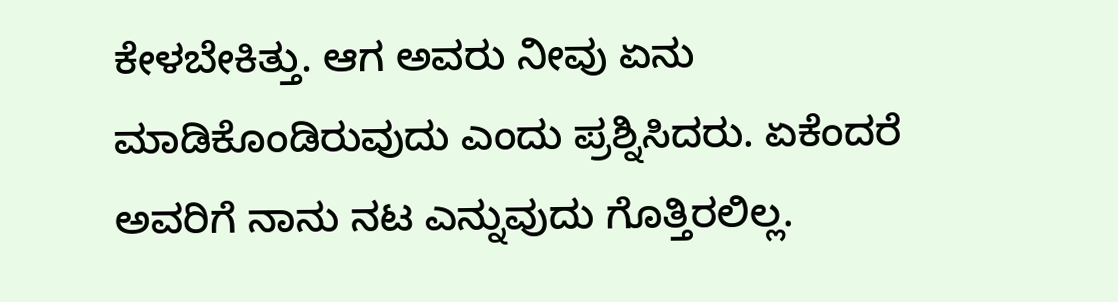ಕೇಳಬೇಕಿತ್ತು. ಆಗ ಅವರು ನೀವು ಏನು ಮಾಡಿಕೊಂಡಿರುವುದು ಎಂದು ಪ್ರಶ್ನಿಸಿದರು. ಏಕೆಂದರೆ ಅವರಿಗೆ ನಾನು ನಟ ಎನ್ನುವುದು ಗೊತ್ತಿರಲಿಲ್ಲ.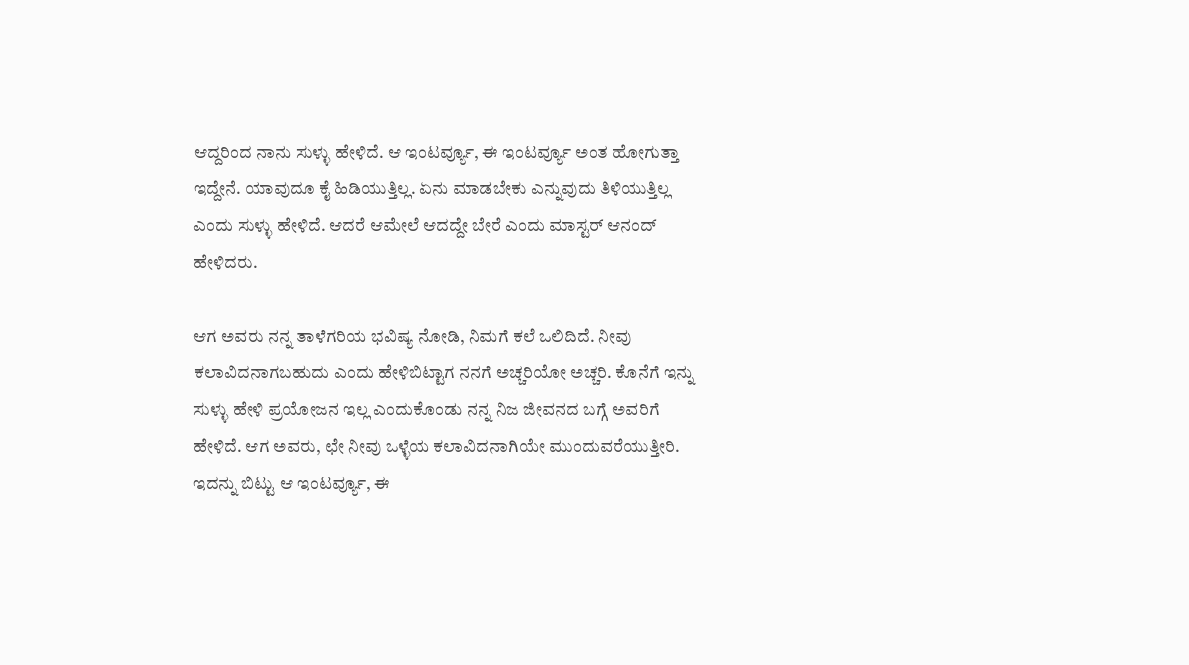ಆದ್ದರಿಂದ ನಾನು ಸುಳ್ಳು ಹೇಳಿದೆ. ಆ ಇಂಟರ್ವ್ಯೂ, ಈ ಇಂಟರ್ವ್ಯೂ ಅಂತ ಹೋಗುತ್ತಾ ಇದ್ದೇನೆ. ಯಾವುದೂ ಕೈ ಹಿಡಿಯುತ್ತಿಲ್ಲ. ಏನು ಮಾಡಬೇಕು ಎನ್ನುವುದು ತಿಳಿಯುತ್ತಿಲ್ಲ ಎಂದು ಸುಳ್ಳು ಹೇಳಿದೆ. ಆದರೆ ಆಮೇಲೆ ಆದದ್ದೇ ಬೇರೆ ಎಂದು ಮಾಸ್ಟರ್ ಆನಂದ್ ಹೇಳಿದರು.

ಆಗ ಅವರು ನನ್ನ ತಾಳೆಗರಿಯ ಭವಿಷ್ಯ ನೋಡಿ, ನಿಮಗೆ ಕಲೆ ಒಲಿದಿದೆ. ನೀವು ಕಲಾವಿದನಾಗಬಹುದು ಎಂದು ಹೇಳಿಬಿಟ್ಟಾಗ ನನಗೆ ಅಚ್ಚರಿಯೋ ಅಚ್ಚರಿ. ಕೊನೆಗೆ ಇನ್ನು ಸುಳ್ಳು ಹೇಳಿ ಪ್ರಯೋಜನ ಇಲ್ಲ ಎಂದುಕೊಂಡು ನನ್ನ ನಿಜ ಜೀವನದ ಬಗ್ಗೆ ಅವರಿಗೆ ಹೇಳಿದೆ. ಆಗ ಅವರು, ಛೇ ನೀವು ಒಳ್ಳೆಯ ಕಲಾವಿದನಾಗಿಯೇ ಮುಂದುವರೆಯುತ್ತೀರಿ. ಇದನ್ನು ಬಿಟ್ಟು ಆ ಇಂಟರ್ವ್ಯೂ, ಈ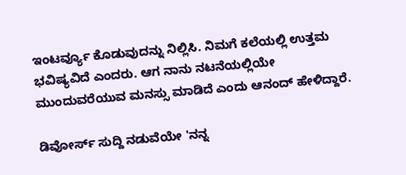ಇಂಟರ್ವ್ಯೂ ಕೊಡುವುದನ್ನು ನಿಲ್ಲಿಸಿ. ನಿಮಗೆ ಕಲೆಯಲ್ಲಿ ಉತ್ತಮ ಭವಿಷ್ಯವಿದೆ ಎಂದರು. ಆಗ ನಾನು ನಟನೆಯಲ್ಲಿಯೇ ಮುಂದುವರೆಯುವ ಮನಸ್ಸು ಮಾಡಿದೆ ಎಂದು ಆನಂದ್ ಹೇಳಿದ್ದಾರೆ.

ಡಿವೋರ್ಸ್‌ ಸುದ್ದಿ ನಡುವೆಯೇ 'ನನ್ನ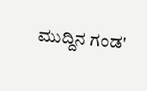ಮುದ್ದಿನ ಗಂಡ'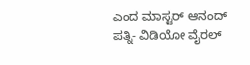ಎಂದ ಮಾಸ್ಟರ್‌ ಆನಂದ್‌ ಪತ್ನಿ- ವಿಡಿಯೋ ವೈರಲ್‌